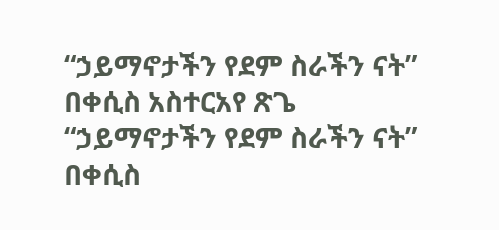“ኃይማኖታችን የደም ስራችን ናት” በቀሲስ አስተርአየ ጽጌ
“ኃይማኖታችን የደም ስራችን ናት” በቀሲስ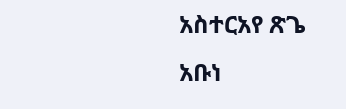አስተርአየ ጽጌ አቡነ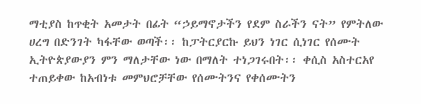ማቲያስ ከጥቂት አመታት በፊት “ኃይማኖታችን የደም ስራችን ናት” የምትለው ሀረግ በድንገት ካፋቸው ወጣች፡፡ ከፓትርያርኩ ይህን ነገር ሲነገር የሰሙት ኢትዮጵያውያን ምን ማለታቸው ነው በማለት ተነጋገሩበት፡፡ ቀሲስ አስተርአየ ተጠይቀው ከአብነቱ መምህሮቻቸው የሰሙትንና የቀሰሙትን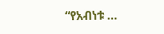“የአብነቱ …